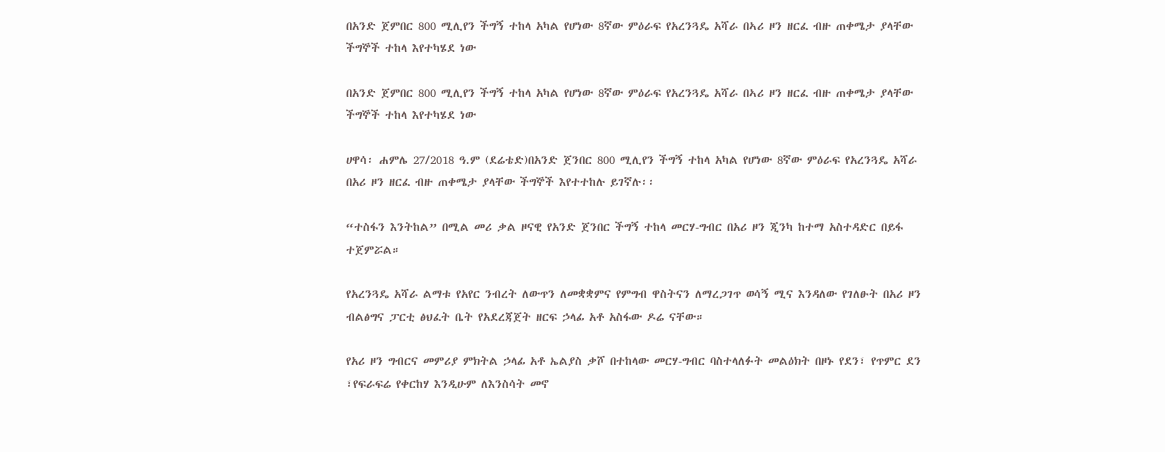በአንድ ጀምበር 800 ሚሊየን ችግኝ ተከላ አካል የሆነው 8ኛው ምዕራፍ የአረንጓዴ አሻራ በኣሪ ዞን ዘርፈ ብዙ ጠቀሜታ ያላቸው ችግኞች ተከላ እየተካሄደ ነው

በአንድ ጀምበር 800 ሚሊየን ችግኝ ተከላ አካል የሆነው 8ኛው ምዕራፍ የአረንጓዴ አሻራ በኣሪ ዞን ዘርፈ ብዙ ጠቀሜታ ያላቸው ችግኞች ተከላ እየተካሄደ ነው

ሀዋሳ፡ ሐምሌ 27/2018 ዓ.ም (ደሬቴድ)በአንድ ጀንበር 800 ሚሊየን ችግኝ ተከላ አካል የሆነው 8ኛው ምዕራፍ የአረንጓዴ አሻራ በአሪ ዞን ዘርፈ ብዙ ጠቀሜታ ያላቸው ችግኞች እየተተከሉ ይገኛሉ፡፡

“ተስፋን እንትከል” በሚል መሪ ቃል ዞናዊ የአንድ ጀንበር ችግኝ ተከላ መርሃ-ግብር በአሪ ዞን ጂንካ ከተማ አስተዳድር በይፋ ተጀምሯል።

የአረንጓዴ አሻራ ልማቱ የአየር ንብረት ለውጥን ለመቋቋምና የምግብ ዋስትናን ለማረጋገጥ ወሳኝ ሚና እንዳለው የገለፁት በአሪ ዞን ብልፅግና ፓርቲ ፅህፈት ቤት የአደረጃጀት ዘርፍ ኃላፊ አቶ አስፋው ዶሬ ናቸው።

የአሪ ዞን ግብርና መምሪያ ምክትል ኃላፊ አቶ ኤልያስ ቃሾ በተከላው መርሃ-ግብር ባስተላለፉት መልዕክት በዞኑ የደን፣ የጥምር ደን ፣የፍራፍሬ የቀርከሃ እንዲሁም ለእንስሳት መኖ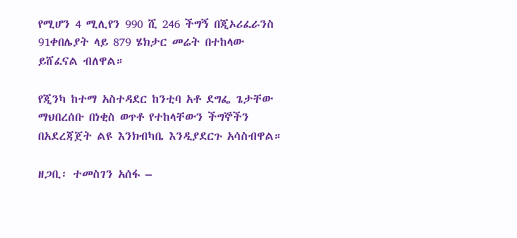የሚሆን 4 ሚሊየን 990 ሺ 246 ችግኝ በጂኦሪፈራንስ 91ቀበሌያት ላይ 879 ሄክታር መሬት በተከላው ይሸፈናል ብለዋል።

የጂንካ ከተማ አስተዳደር ከንቲባ አቶ ደግፌ ጌታቸው ማህበረሰቡ በነቂስ ወጥቶ የተከላቸውን ችግኞችን በአደረጃጀት ልዩ እንክብካቤ እንዲያደርጉ አሳስብዋል።

ዘጋቢ፡ ተመስገን አሰፋ –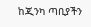ከጂንካ ጣቢያችን